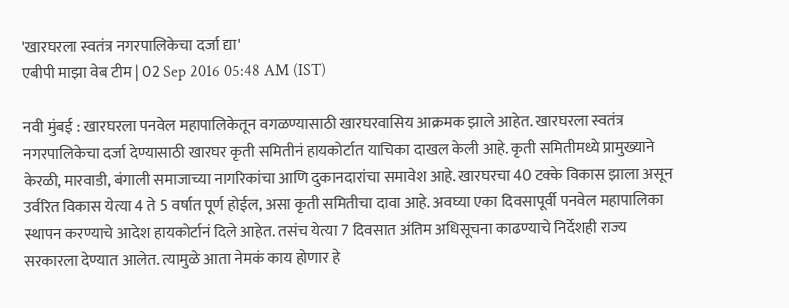'खारघरला स्वतंत्र नगरपालिकेचा दर्जा द्या'
एबीपी माझा वेब टीम | 02 Sep 2016 05:48 AM (IST)

नवी मुंबई : खारघरला पनवेल महापालिकेतून वगळण्यासाठी खारघरवासिय आक्रमक झाले आहेत. खारघरला स्वतंत्र नगरपालिकेचा दर्जा देण्यासाठी खारघर कृती समितीनं हायकोर्टात याचिका दाखल केली आहे. कृती समितीमध्ये प्रामुख्याने केरळी, मारवाडी, बंगाली समाजाच्या नागरिकांचा आणि दुकानदारांचा समावेश आहे. खारघरचा 40 टक्के विकास झाला असून उर्वरित विकास येत्या 4 ते 5 वर्षात पूर्ण होईल, असा कृती समितीचा दावा आहे. अवघ्या एका दिवसापूर्वी पनवेल महापालिका स्थापन करण्याचे आदेश हायकोर्टानं दिले आहेत. तसंच येत्या 7 दिवसात अंतिम अधिसूचना काढण्याचे निर्देशही राज्य सरकारला देण्यात आलेत. त्यामुळे आता नेमकं काय होणार हे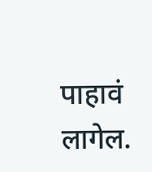पाहावं लागेल.